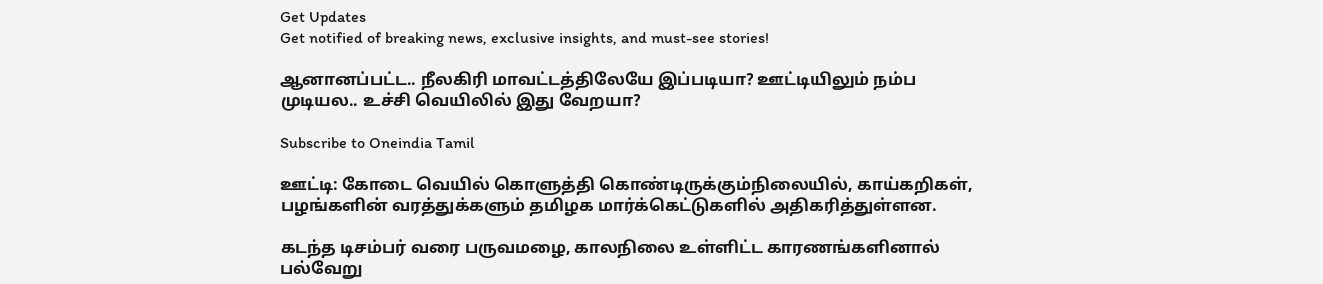Get Updates
Get notified of breaking news, exclusive insights, and must-see stories!

ஆனானப்பட்ட.. நீலகிரி மாவட்டத்திலேயே இப்படியா? ஊட்டியிலும் நம்ப முடியல.. உச்சி வெயிலில் இது வேறயா?

Subscribe to Oneindia Tamil

ஊட்டி: கோடை வெயில் கொளுத்தி கொண்டிருக்கும்நிலையில், காய்கறிகள், பழங்களின் வரத்துக்களும் தமிழக மார்க்கெட்டுகளில் அதிகரித்துள்ளன.

கடந்த டிசம்பர் வரை பருவமழை, காலநிலை உள்ளிட்ட காரணங்களினால் பல்வேறு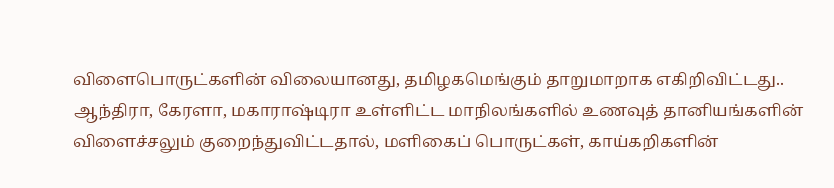விளைபொருட்களின் விலையானது, தமிழகமெங்கும் தாறுமாறாக எகிறிவிட்டது.. ஆந்திரா, கேரளா, மகாராஷ்டிரா உள்ளிட்ட மாநிலங்களில் உணவுத் தானியங்களின் விளைச்சலும் குறைந்துவிட்டதால், மளிகைப் பொருட்கள், காய்கறிகளின்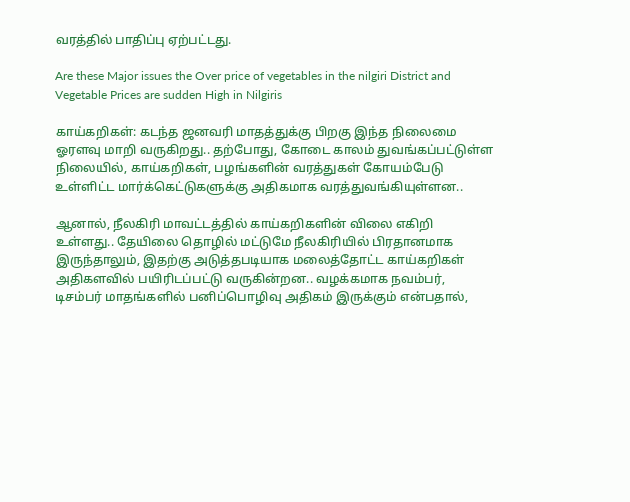வரத்தில் பாதிப்பு ஏற்பட்டது.

Are these Major issues the Over price of vegetables in the nilgiri District and Vegetable Prices are sudden High in Nilgiris

காய்கறிகள்: கடந்த ஜனவரி மாதத்துக்கு பிறகு இந்த நிலைமை ஓரளவு மாறி வருகிறது.. தற்போது, கோடை காலம் துவங்கப்பட்டுள்ள நிலையில், காய்கறிகள், பழங்களின் வரத்துகள் கோயம்பேடு உள்ளிட்ட மார்க்கெட்டுகளுக்கு அதிகமாக வரத்துவங்கியுள்ளன..

ஆனால், நீலகிரி மாவட்டத்தில் காய்கறிகளின் விலை எகிறி உள்ளது.. தேயிலை தொழில் மட்டுமே நீலகிரியில் பிரதானமாக இருந்தாலும், இதற்கு அடுத்தபடியாக மலைத்தோட்ட காய்கறிகள் அதிகளவில் பயிரிடப்பட்டு வருகின்றன.. வழக்கமாக நவம்பர், டிசம்பர் மாதங்களில் பனிப்பொழிவு அதிகம் இருக்கும் என்பதால்,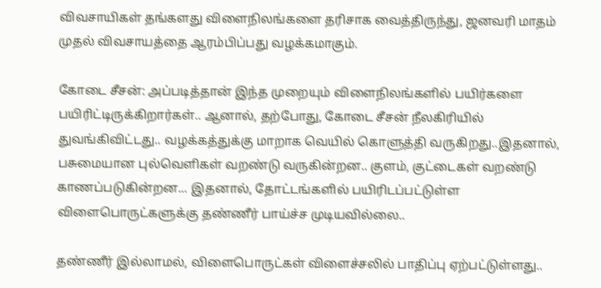விவசாயிகள் தங்களது விளைநிலங்களை தரிசாக வைத்திருந்து, ஜனவரி மாதம் முதல் விவசாயத்தை ஆரம்பிப்பது வழக்கமாகும்.

கோடை சீசன்: அப்படித்தான் இந்த முறையும் விளைநிலங்களில் பயிர்களை பயிரிட்டிருக்கிறார்கள்.. ஆனால், தற்போது, கோடை சீசன் நீலகிரியில் துவங்கிவிட்டது.. வழக்கத்துக்கு மாறாக வெயில் கொளுத்தி வருகிறது..இதனால், பசுமையான புல்வெளிகள் வறண்டு வருகின்றன.. குளம், குட்டைகள் வறண்டு காணப்படுகின்றன... இதனால், தோட்டங்களில் பயிரிடப்பட்டுள்ள விளைபொருட்களுக்கு தண்ணீர் பாய்ச்ச முடியவில்லை..

தண்ணீர் இல்லாமல், விளைபொருட்கள் விளைச்சலில் பாதிப்பு ஏற்பட்டுள்ளது..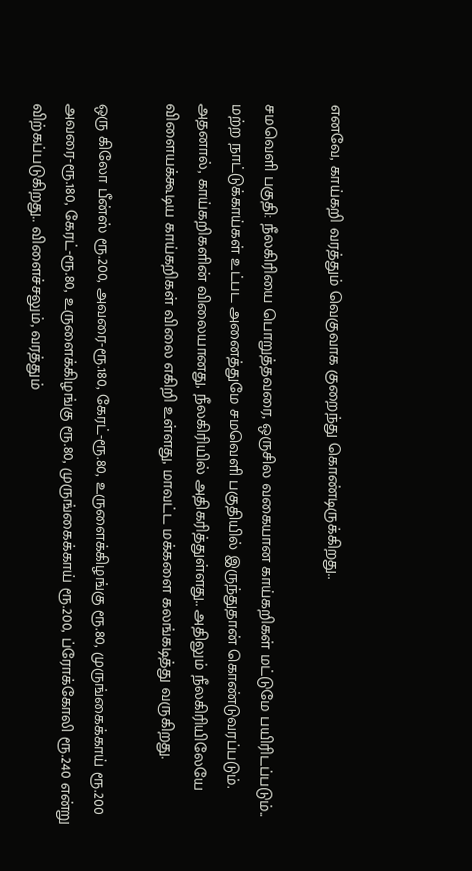எனவே, காய்கறி வரத்தும் வெகுவாக குறைந்து கொண்டிருக்கிறது..

சமவெளி பகுதி: நீலகிரியை பொறுத்தவரை, ஒருசில வகையான காய்கறிகள் மட்டுமே பயிரிடப்படும்.. மற்ற நாட்டுக்காய்கள் உட்பட அனைத்துமே சமவெளி பகுதியில் இருந்துதான் கொண்டுவரப்படும். அதனால், காய்கறிகளின் விலையானது, நீலகிரியில் அதிகரித்துள்ளது.. அதிலும் நீலகிரியிலேயே விளையக்கூடிய காய்கறிகள் விலை எகிறி உள்ளது, மாவட்ட மக்களை கலங்கடித்து வருகிறது.

ஒரு கிலோ பீன்ஸ் ரூ.200, அவரை-ரூ.180, கேரட்-ரூ.80, உருளைக்கிழங்கு ரூ.80, முருங்கைக்காய் ரூ.200 அவரை-ரூ.180, கேரட்-ரூ.80, உருளைக்கிழங்கு ரூ.80, முருங்கைக்காய் ரூ.200, ப்ரோக்கோலி ரூ.240 என்று விற்கப்படுகிறது.. விளைச்சலும், வரத்தும்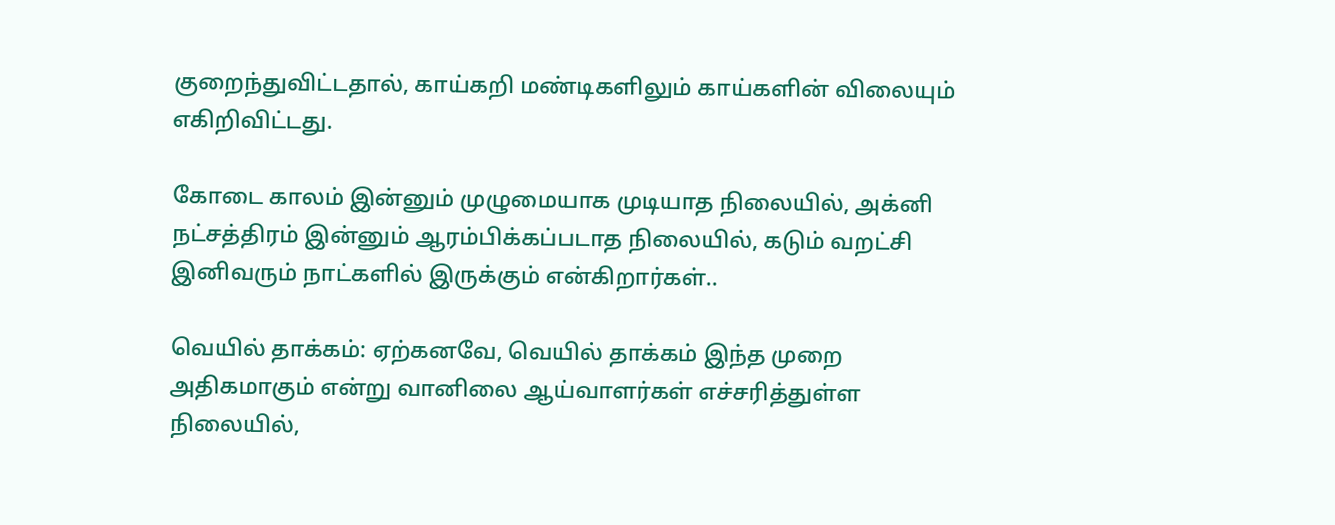குறைந்துவிட்டதால், காய்கறி மண்டிகளிலும் காய்களின் விலையும் எகிறிவிட்டது.

கோடை காலம் இன்னும் முழுமையாக முடியாத நிலையில், அக்னி நட்சத்திரம் இன்னும் ஆரம்பிக்கப்படாத நிலையில், கடும் வறட்சி இனிவரும் நாட்களில் இருக்கும் என்கிறார்கள்..

வெயில் தாக்கம்: ஏற்கனவே, வெயில் தாக்கம் இந்த முறை அதிகமாகும் என்று வானிலை ஆய்வாளர்கள் எச்சரித்துள்ள நிலையில்,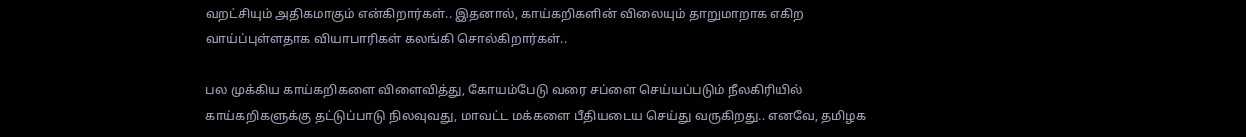வறட்சியும் அதிகமாகும் என்கிறார்கள்.. இதனால், காய்கறிகளின் விலையும் தாறுமாறாக எகிற வாய்ப்புள்ளதாக வியாபாரிகள் கலங்கி சொல்கிறார்கள்..

பல முக்கிய காய்கறிகளை விளைவித்து, கோயம்பேடு வரை சப்ளை செய்யப்படும் நீலகிரியில் காய்கறிகளுக்கு தட்டுப்பாடு நிலவுவது, மாவட்ட மக்களை பீதியடைய செய்து வருகிறது.. எனவே, தமிழக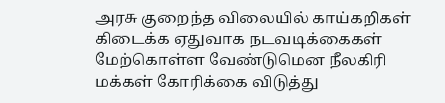அரசு குறைந்த விலையில் காய்கறிகள் கிடைக்க ஏதுவாக நடவடிக்கைகள் மேற்கொள்ள வேண்டுமென நீலகிரி மக்கள் கோரிக்கை விடுத்து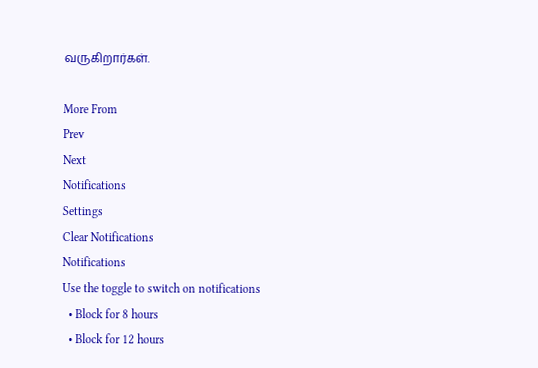வருகிறார்கள்.

More From
Prev
Next
Notifications
Settings
Clear Notifications
Notifications
Use the toggle to switch on notifications
  • Block for 8 hours
  • Block for 12 hours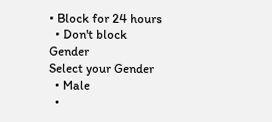• Block for 24 hours
  • Don't block
Gender
Select your Gender
  • Male
  •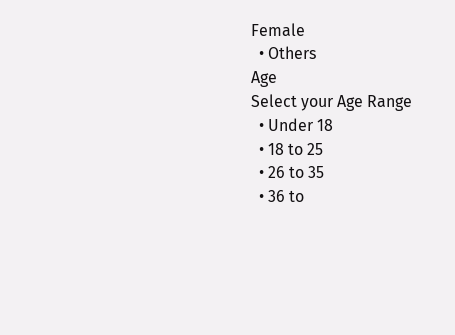Female
  • Others
Age
Select your Age Range
  • Under 18
  • 18 to 25
  • 26 to 35
  • 36 to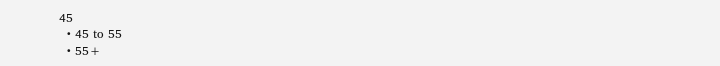45
  • 45 to 55
  • 55+